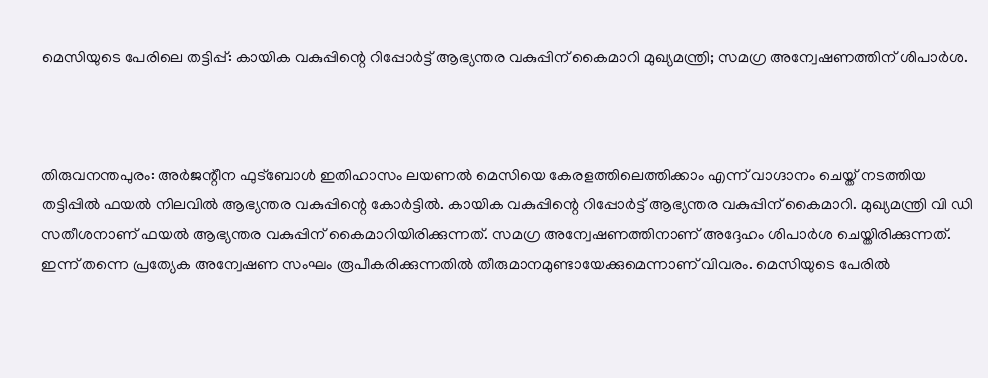മെസിയുടെ പേരിലെ തട്ടിപ്പ്: കായിക വകുപ്പിന്റെ റിപ്പോര്‍ട്ട് ആഭ്യന്തര വകുപ്പിന് കൈമാറി മുഖ്യമന്ത്രി; സമഗ്ര അന്വേഷണത്തിന് ശിപാര്‍ശ.



തിരുവനന്തപുരം: അര്‍ജന്റീന ഫുട്‌ബോള്‍ ഇതിഹാസം ലയണല്‍ മെസിയെ കേരളത്തിലെത്തിക്കാം എന്ന് വാഗ്ദാനം ചെയ്ത് നടത്തിയ തട്ടിപ്പില്‍ ഫയല്‍ നിലവില്‍ ആഭ്യന്തര വകുപ്പിന്റെ കോര്‍ട്ടില്‍. കായിക വകുപ്പിന്റെ റിപ്പോര്‍ട്ട് ആഭ്യന്തര വകുപ്പിന് കൈമാറി. മുഖ്യമന്ത്രി വി ഡി സതീശനാണ് ഫയല്‍ ആഭ്യന്തര വകുപ്പിന് കൈമാറിയിരിക്കുന്നത്. സമഗ്ര അന്വേഷണത്തിനാണ് അദ്ദേഹം ശിപാര്‍ശ ചെയ്തിരിക്കുന്നത്. ഇന്ന് തന്നെ പ്രത്യേക അന്വേഷണ സംഘം രൂപീകരിക്കുന്നതില്‍ തീരുമാനമുണ്ടായേക്കുമെന്നാണ് വിവരം. മെസിയുടെ പേരില്‍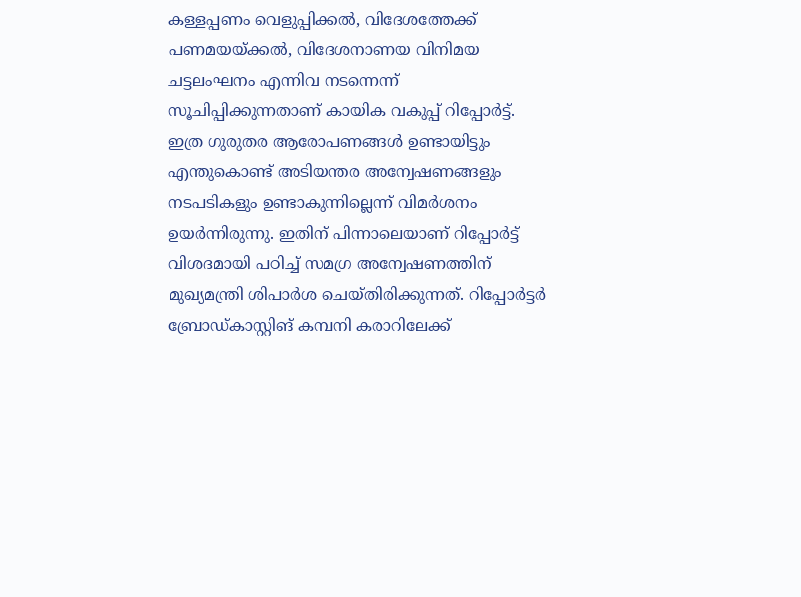കള്ളപ്പണം വെളുപ്പിക്കല്‍, വിദേശത്തേക്ക് പണമയയ്ക്കല്‍, വിദേശനാണയ വിനിമയ ചട്ടലംഘനം എന്നിവ നടന്നെന്ന് സൂചിപ്പിക്കുന്നതാണ് കായിക വകുപ്പ് റിപ്പോര്‍ട്ട്. ഇത്ര ഗുരുതര ആരോപണങ്ങള്‍ ഉണ്ടായിട്ടും എന്തുകൊണ്ട് അടിയന്തര അന്വേഷണങ്ങളും നടപടികളും ഉണ്ടാകുന്നില്ലെന്ന് വിമര്‍ശനം ഉയര്‍ന്നിരുന്നു. ഇതിന് പിന്നാലെയാണ് റിപ്പോര്‍ട്ട് വിശദമായി പഠിച്ച് സമഗ്ര അന്വേഷണത്തിന് മുഖ്യമന്ത്രി ശിപാര്‍ശ ചെയ്തിരിക്കുന്നത്. റിപ്പോര്‍ട്ടര്‍ ബ്രോഡ്കാസ്റ്റിങ് കമ്പനി കരാറിലേക്ക്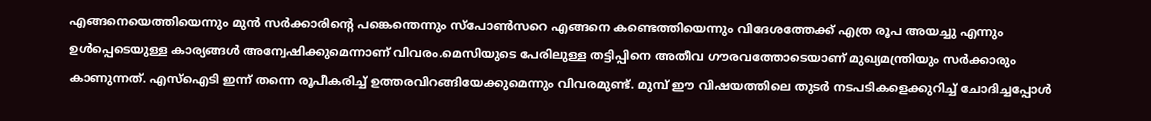എങ്ങനെയെത്തിയെന്നും മുന്‍ സര്‍ക്കാരിന്റെ പങ്കെന്തെന്നും സ്‌പോണ്‍സറെ എങ്ങനെ കണ്ടെത്തിയെന്നും വിദേശത്തേക്ക് എത്ര രൂപ അയച്ചു എന്നും ഉള്‍പ്പെടെയുള്ള കാര്യങ്ങള്‍ അന്വേഷിക്കുമെന്നാണ് വിവരം.മെസിയുടെ പേരിലുള്ള തട്ടിപ്പിനെ അതീവ ഗൗരവത്തോടെയാണ് മുഖ്യമന്ത്രിയും സര്‍ക്കാരും കാണുന്നത്. എസ്‌ഐടി ഇന്ന് തന്നെ രൂപീകരിച്ച് ഉത്തരവിറങ്ങിയേക്കുമെന്നും വിവരമുണ്ട്. മുമ്പ് ഈ വിഷയത്തിലെ തുടര്‍ നടപടികളെക്കുറിച്ച് ചോദിച്ചപ്പോള്‍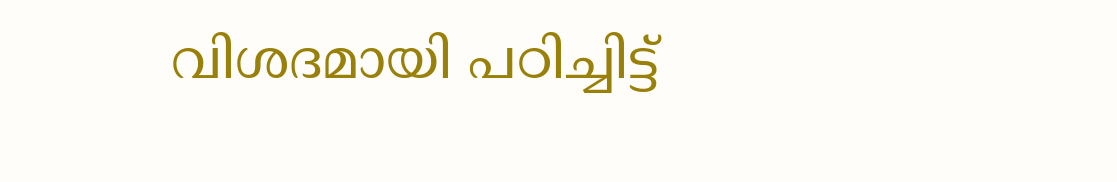വിശദമായി പഠിച്ചിട്ട്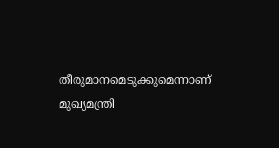തീരുമാനമെടുക്കുമെന്നാണ് മുഖ്യമന്ത്രി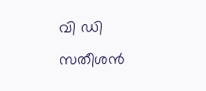വി ഡി സതീശന്‍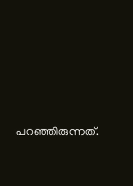പറഞ്ഞിരുന്നത്.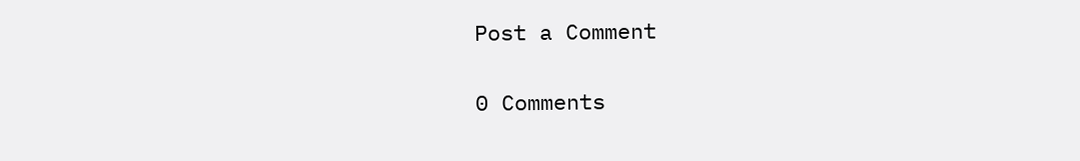Post a Comment

0 Comments